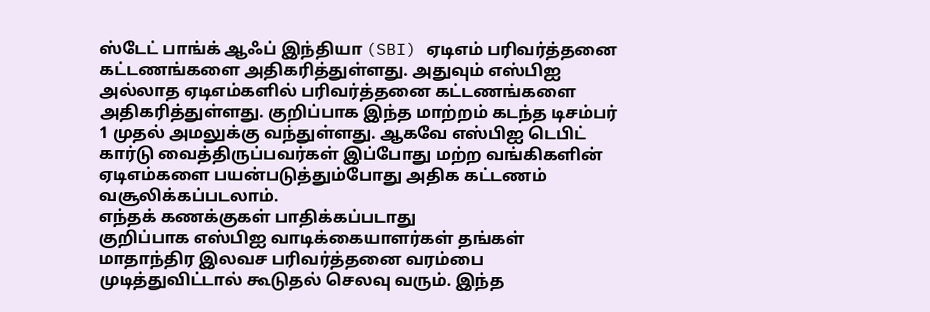ஸ்டேட் பாங்க் ஆஃப் இந்தியா (SBI) ஏடிஎம் பரிவர்த்தனை கட்டணங்களை அதிகரித்துள்ளது. அதுவும் எஸ்பிஐ அல்லாத ஏடிஎம்களில் பரிவர்த்தனை கட்டணங்களை அதிகரித்துள்ளது. குறிப்பாக இந்த மாற்றம் கடந்த டிசம்பர் 1 முதல் அமலுக்கு வந்துள்ளது. ஆகவே எஸ்பிஐ டெபிட் கார்டு வைத்திருப்பவர்கள் இப்போது மற்ற வங்கிகளின் ஏடிஎம்களை பயன்படுத்தும்போது அதிக கட்டணம் வசூலிக்கப்படலாம்.
எந்தக் கணக்குகள் பாதிக்கப்படாது
குறிப்பாக எஸ்பிஐ வாடிக்கையாளர்கள் தங்கள் மாதாந்திர இலவச பரிவர்த்தனை வரம்பை முடித்துவிட்டால் கூடுதல் செலவு வரும். இந்த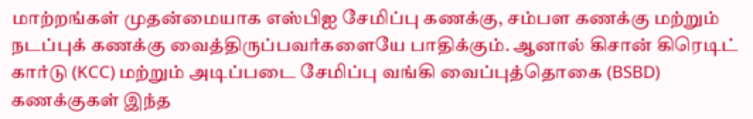மாற்றங்கள் முதன்மையாக எஸ்பிஐ சேமிப்பு கணக்கு, சம்பள கணக்கு மற்றும் நடப்புக் கணக்கு வைத்திருப்பவர்களையே பாதிக்கும். ஆனால் கிசான் கிரெடிட் கார்டு (KCC) மற்றும் அடிப்படை சேமிப்பு வங்கி வைப்புத்தொகை (BSBD) கணக்குகள் இந்த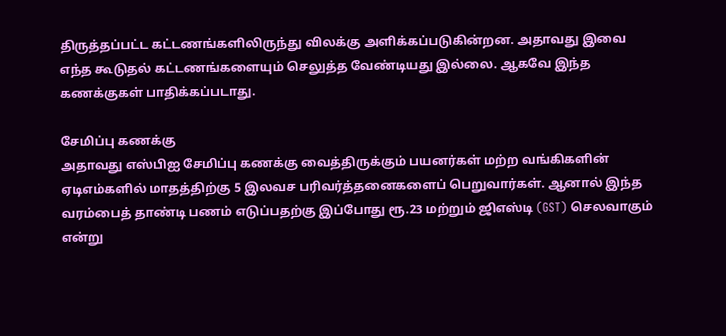திருத்தப்பட்ட கட்டணங்களிலிருந்து விலக்கு அளிக்கப்படுகின்றன. அதாவது இவை எந்த கூடுதல் கட்டணங்களையும் செலுத்த வேண்டியது இல்லை. ஆகவே இந்த கணக்குகள் பாதிக்கப்படாது.

சேமிப்பு கணக்கு
அதாவது எஸ்பிஐ சேமிப்பு கணக்கு வைத்திருக்கும் பயனர்கள் மற்ற வங்கிகளின் ஏடிஎம்களில் மாதத்திற்கு 5 இலவச பரிவர்த்தனைகளைப் பெறுவார்கள். ஆனால் இந்த வரம்பைத் தாண்டி பணம் எடுப்பதற்கு இப்போது ரூ.23 மற்றும் ஜிஎஸ்டி (GST) செலவாகும் என்று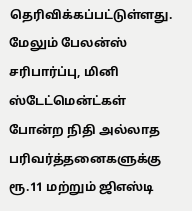தெரிவிக்கப்பட்டுள்ளது. மேலும் பேலன்ஸ் சரிபார்ப்பு, மினி ஸ்டேட்மென்ட்கள் போன்ற நிதி அல்லாத பரிவர்த்தனைகளுக்கு ரூ.11 மற்றும் ஜிஎஸ்டி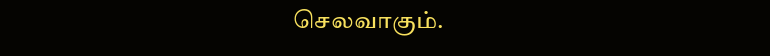செலவாகும்.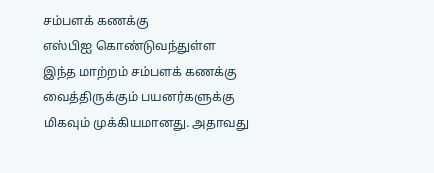சம்பளக் கணக்கு
எஸ்பிஐ கொண்டுவந்துள்ள இந்த மாற்றம் சம்பளக் கணக்கு வைத்திருக்கும் பயனர்களுக்கு மிகவும் முக்கியமானது. அதாவது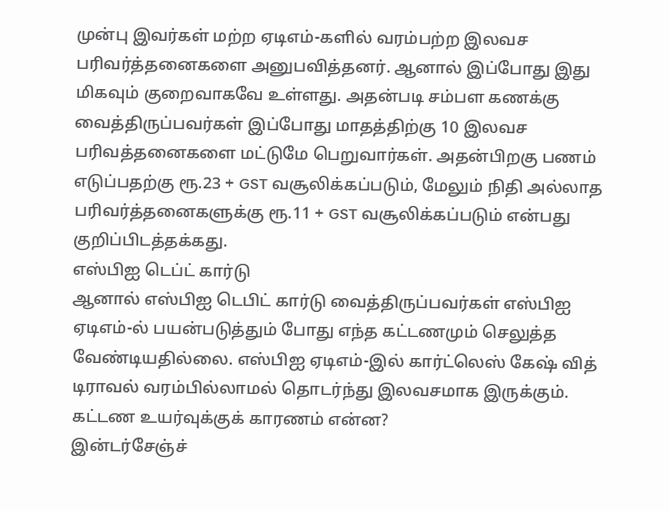முன்பு இவர்கள் மற்ற ஏடிஎம்-களில் வரம்பற்ற இலவச பரிவர்த்தனைகளை அனுபவித்தனர். ஆனால் இப்போது இது மிகவும் குறைவாகவே உள்ளது. அதன்படி சம்பள கணக்கு வைத்திருப்பவர்கள் இப்போது மாதத்திற்கு 10 இலவச பரிவத்தனைகளை மட்டுமே பெறுவார்கள். அதன்பிறகு பணம் எடுப்பதற்கு ரூ.23 + GST வசூலிக்கப்படும், மேலும் நிதி அல்லாத பரிவர்த்தனைகளுக்கு ரூ.11 + GST வசூலிக்கப்படும் என்பது குறிப்பிடத்தக்கது.
எஸ்பிஐ டெப்ட் கார்டு
ஆனால் எஸ்பிஐ டெபிட் கார்டு வைத்திருப்பவர்கள் எஸ்பிஐ ஏடிஎம்-ல் பயன்படுத்தும் போது எந்த கட்டணமும் செலுத்த வேண்டியதில்லை. எஸ்பிஐ ஏடிஎம்-இல் கார்ட்லெஸ் கேஷ் வித் டிராவல் வரம்பில்லாமல் தொடர்ந்து இலவசமாக இருக்கும்.
கட்டண உயர்வுக்குக் காரணம் என்ன?
இன்டர்சேஞ்ச்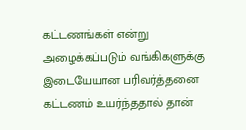கட்டணங்கள் என்று அழைக்கப்படும் வங்கிகளுக்கு இடையேயான பரிவர்த்தனை கட்டணம் உயர்ந்ததால் தான்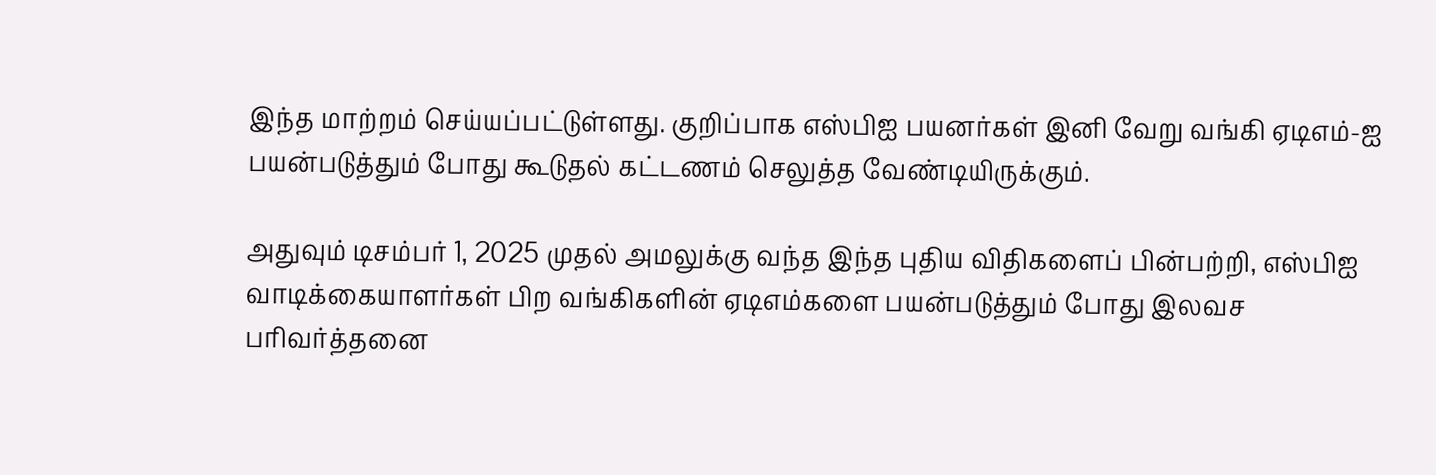இந்த மாற்றம் செய்யப்பட்டுள்ளது. குறிப்பாக எஸ்பிஐ பயனர்கள் இனி வேறு வங்கி ஏடிஎம்-ஐ பயன்படுத்தும் போது கூடுதல் கட்டணம் செலுத்த வேண்டியிருக்கும்.

அதுவும் டிசம்பர் 1, 2025 முதல் அமலுக்கு வந்த இந்த புதிய விதிகளைப் பின்பற்றி, எஸ்பிஐ வாடிக்கையாளர்கள் பிற வங்கிகளின் ஏடிஎம்களை பயன்படுத்தும் போது இலவச பரிவர்த்தனை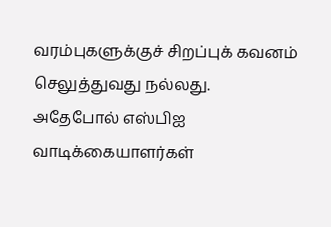வரம்புகளுக்குச் சிறப்புக் கவனம் செலுத்துவது நல்லது.
அதேபோல் எஸ்பிஐ வாடிக்கையாளர்கள்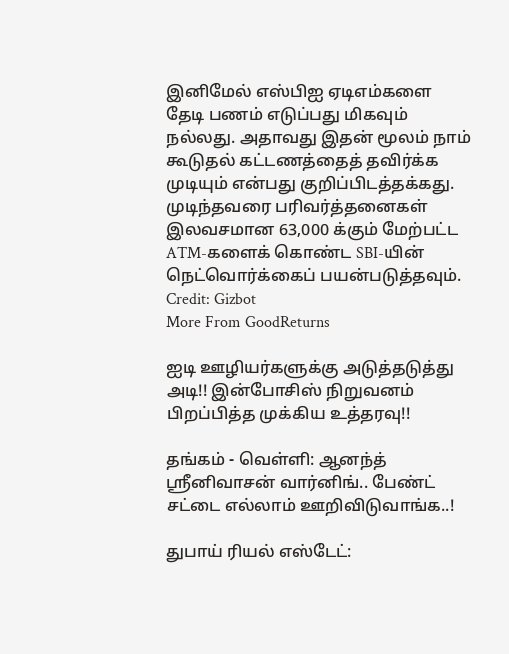இனிமேல் எஸ்பிஐ ஏடிஎம்களை தேடி பணம் எடுப்பது மிகவும் நல்லது. அதாவது இதன் மூலம் நாம் கூடுதல் கட்டணத்தைத் தவிர்க்க முடியும் என்பது குறிப்பிடத்தக்கது. முடிந்தவரை பரிவர்த்தனைகள் இலவசமான 63,000 க்கும் மேற்பட்ட ATM-களைக் கொண்ட SBI-யின் நெட்வொர்க்கைப் பயன்படுத்தவும்.
Credit: Gizbot
More From GoodReturns

ஐடி ஊழியர்களுக்கு அடுத்தடுத்து அடி!! இன்போசிஸ் நிறுவனம் பிறப்பித்த முக்கிய உத்தரவு!!

தங்கம் - வெள்ளி: ஆனந்த் ஸ்ரீனிவாசன் வார்னிங்.. பேண்ட் சட்டை எல்லாம் ஊறிவிடுவாங்க..!

துபாய் ரியல் எஸ்டேட்: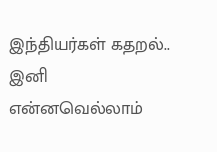இந்தியர்கள் கதறல்.. இனி என்னவெல்லாம்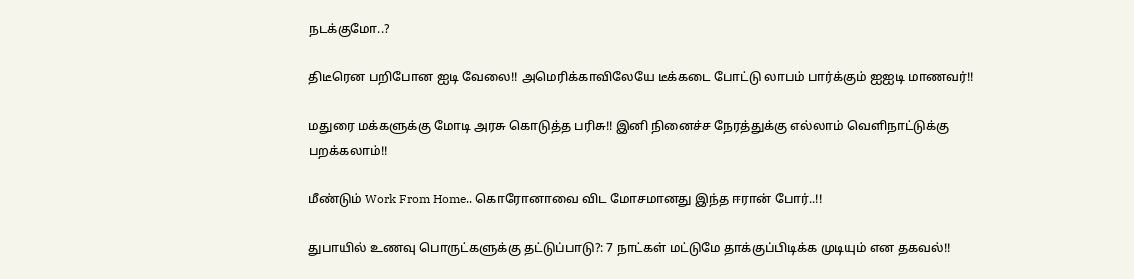நடக்குமோ..?

திடீரென பறிபோன ஐடி வேலை!! அமெரிக்காவிலேயே டீக்கடை போட்டு லாபம் பார்க்கும் ஐஐடி மாணவர்!!

மதுரை மக்களுக்கு மோடி அரசு கொடுத்த பரிசு!! இனி நினைச்ச நேரத்துக்கு எல்லாம் வெளிநாட்டுக்கு பறக்கலாம்!!

மீண்டும் Work From Home.. கொரோனாவை விட மோசமானது இந்த ஈரான் போர்..!!

துபாயில் உணவு பொருட்களுக்கு தட்டுப்பாடு?: 7 நாட்கள் மட்டுமே தாக்குப்பிடிக்க முடியும் என தகவல்!!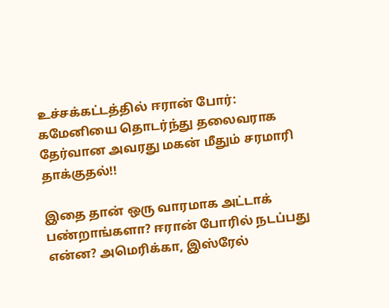உச்சக்கட்டத்தில் ஈரான் போர்: கமேனியை தொடர்ந்து தலைவராக தேர்வான அவரது மகன் மீதும் சரமாரி தாக்குதல்!!

இதை தான் ஒரு வாரமாக அட்டாக் பண்றாங்களா? ஈரான் போரில் நடப்பது என்ன? அமெரிக்கா, இஸ்ரேல்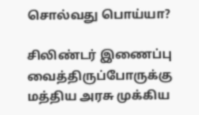சொல்வது பொய்யா?

சிலிண்டர் இணைப்பு வைத்திருப்போருக்கு மத்திய அரசு முக்கிய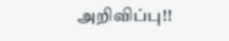அறிவிப்பு!!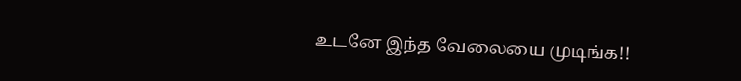உடனே இந்த வேலையை முடிங்க!!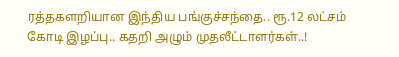ரத்தகளறியான இந்திய பங்குச்சந்தை.. ரூ.12 லட்சம் கோடி இழப்பு.. கதறி அழும் முதலீட்டாளர்கள்..!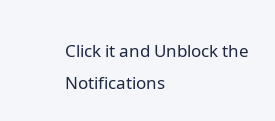Click it and Unblock the Notifications